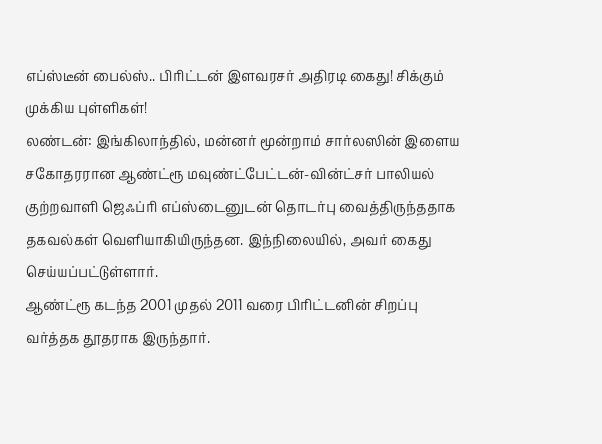எப்ஸ்டீன் பைல்ஸ்.. பிரிட்டன் இளவரசர் அதிரடி கைது! சிக்கும் முக்கிய புள்ளிகள்!
லண்டன்: இங்கிலாந்தில், மன்னர் மூன்றாம் சார்லஸின் இளைய சகோதரரான ஆண்ட்ரூ மவுண்ட்பேட்டன்-வின்ட்சர் பாலியல் குற்றவாளி ஜெஃப்ரி எப்ஸ்டைனுடன் தொடர்பு வைத்திருந்ததாக தகவல்கள் வெளியாகியிருந்தன. இந்நிலையில், அவர் கைது செய்யப்பட்டுள்ளார்.
ஆண்ட்ரூ கடந்த 2001 முதல் 2011 வரை பிரிட்டனின் சிறப்பு வர்த்தக தூதராக இருந்தார்.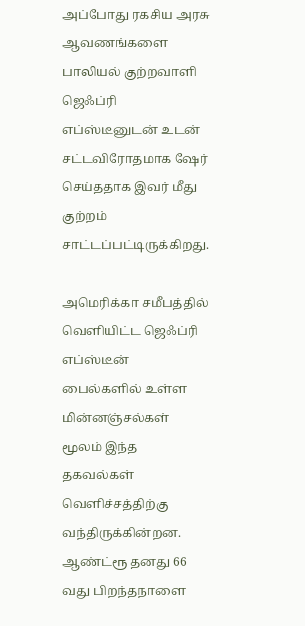அப்போது ரகசிய அரசு ஆவணங்களை பாலியல் குற்றவாளி ஜெஃப்ரி எப்ஸ்டீனுடன் உடன் சட்டவிரோதமாக ஷேர் செய்ததாக இவர் மீது குற்றம் சாட்டப்பட்டிருக்கிறது.

அமெரிக்கா சமீபத்தில் வெளியிட்ட ஜெஃப்ரி எப்ஸ்டீன் பைல்களில் உள்ள மின்னஞ்சல்கள் மூலம் இந்த தகவல்கள் வெளிச்சத்திற்கு வந்திருக்கின்றன.
ஆண்ட்ரூ தனது 66 வது பிறந்தநாளை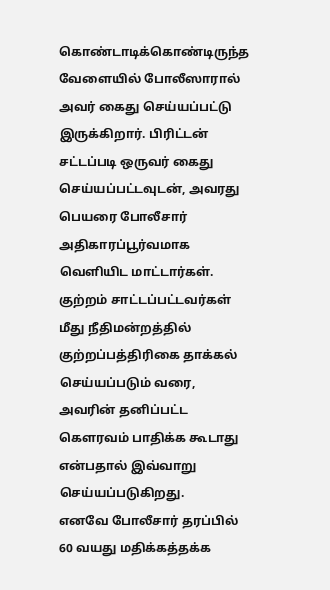கொண்டாடிக்கொண்டிருந்த வேளையில் போலீஸாரால் அவர் கைது செய்யப்பட்டு இருக்கிறார். பிரிட்டன் சட்டப்படி ஒருவர் கைது செய்யப்பட்டவுடன், அவரது பெயரை போலீசார் அதிகாரப்பூர்வமாக வெளியிட மாட்டார்கள். குற்றம் சாட்டப்பட்டவர்கள் மீது நீதிமன்றத்தில் குற்றப்பத்திரிகை தாக்கல் செய்யப்படும் வரை, அவரின் தனிப்பட்ட கௌரவம் பாதிக்க கூடாது என்பதால் இவ்வாறு செய்யப்படுகிறது.
எனவே போலீசார் தரப்பில் 60 வயது மதிக்கத்தக்க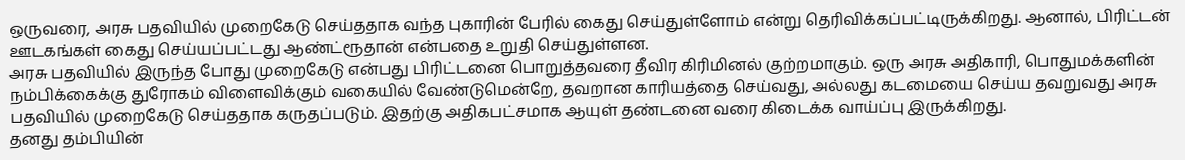ஒருவரை, அரசு பதவியில் முறைகேடு செய்ததாக வந்த புகாரின் பேரில் கைது செய்துள்ளோம் என்று தெரிவிக்கப்பட்டிருக்கிறது. ஆனால், பிரிட்டன் ஊடகங்கள் கைது செய்யப்பட்டது ஆண்ட்ரூதான் என்பதை உறுதி செய்துள்ளன.
அரசு பதவியில் இருந்த போது முறைகேடு என்பது பிரிட்டனை பொறுத்தவரை தீவிர கிரிமினல் குற்றமாகும். ஒரு அரசு அதிகாரி, பொதுமக்களின் நம்பிக்கைக்கு துரோகம் விளைவிக்கும் வகையில் வேண்டுமென்றே, தவறான காரியத்தை செய்வது, அல்லது கடமையை செய்ய தவறுவது அரசு பதவியில் முறைகேடு செய்ததாக கருதப்படும். இதற்கு அதிகபட்சமாக ஆயுள் தண்டனை வரை கிடைக்க வாய்ப்பு இருக்கிறது.
தனது தம்பியின்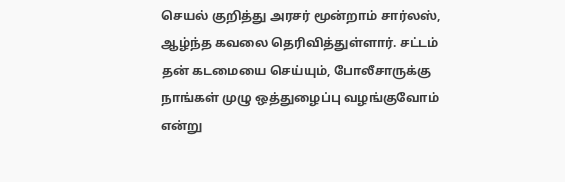செயல் குறித்து அரசர் மூன்றாம் சார்லஸ், ஆழ்ந்த கவலை தெரிவித்துள்ளார். சட்டம் தன் கடமையை செய்யும், போலீசாருக்கு நாங்கள் முழு ஒத்துழைப்பு வழங்குவோம் என்று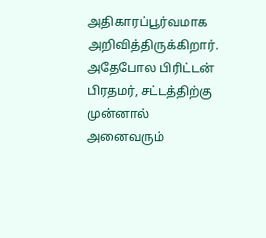அதிகாரப்பூர்வமாக அறிவித்திருக்கிறார். அதேபோல பிரிட்டன் பிரதமர், சட்டத்திற்கு முன்னால் அனைவரும்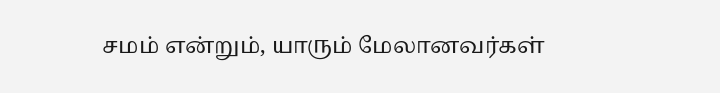சமம் என்றும், யாரும் மேலானவர்கள்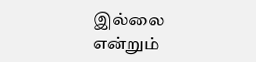இல்லை என்றும்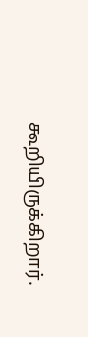கூறியிருக்கிறார்.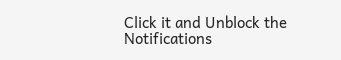Click it and Unblock the Notifications